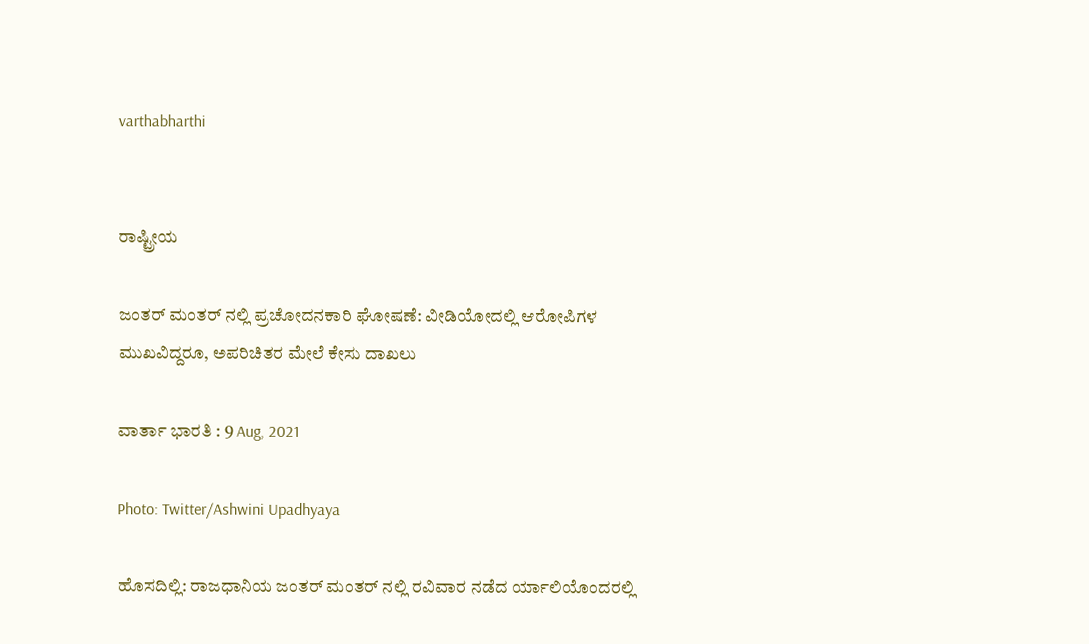varthabharthi


ರಾಷ್ಟ್ರೀಯ

ಜಂತರ್‌ ಮಂತರ್‌ ನಲ್ಲಿ ಪ್ರಚೋದನಕಾರಿ ಘೋಷಣೆ: ವೀಡಿಯೋದಲ್ಲಿ ಆರೋಪಿಗಳ ಮುಖವಿದ್ದರೂ, ಅಪರಿಚಿತರ ಮೇಲೆ ಕೇಸು ದಾಖಲು

ವಾರ್ತಾ ಭಾರತಿ : 9 Aug, 2021

Photo: Twitter/Ashwini Upadhyaya

ಹೊಸದಿಲ್ಲಿ: ರಾಜಧಾನಿಯ ಜಂತರ್ ಮಂತರ್ ನಲ್ಲಿ ರವಿವಾರ ನಡೆದ ರ್ಯಾಲಿಯೊಂದರಲ್ಲಿ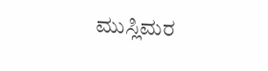ಮುಸ್ಲಿಮರ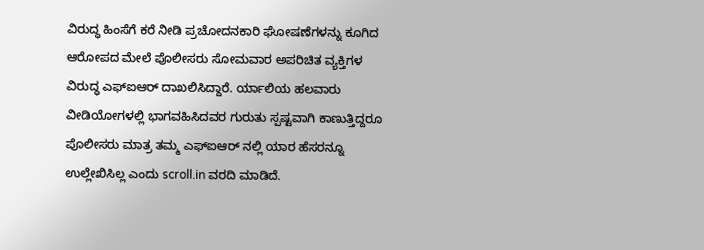ವಿರುದ್ಧ ಹಿಂಸೆಗೆ ಕರೆ ನೀಡಿ ಪ್ರಚೋದನಕಾರಿ ಘೋಷಣೆಗಳನ್ನು ಕೂಗಿದ ಆರೋಪದ ಮೇಲೆ ಪೊಲೀಸರು ಸೋಮವಾರ ಅಪರಿಚಿತ ವ್ಯಕ್ತಿಗಳ ವಿರುದ್ಧ ಎಫ್‍ಐಆರ್ ದಾಖಲಿಸಿದ್ದಾರೆ. ರ್ಯಾಲಿಯ ಹಲವಾರು ವೀಡಿಯೋಗಳಲ್ಲಿ ಭಾಗವಹಿಸಿದವರ ಗುರುತು ಸ್ಪಷ್ಟವಾಗಿ ಕಾಣುತ್ತಿದ್ದರೂ ಪೊಲೀಸರು ಮಾತ್ರ ತಮ್ಮ ಎಫ್‍ಐಆರ್ ನಲ್ಲಿ ಯಾರ ಹೆಸರನ್ನೂ ಉಲ್ಲೇಖಿಸಿಲ್ಲ ಎಂದು scroll.in ವರದಿ ಮಾಡಿದೆ.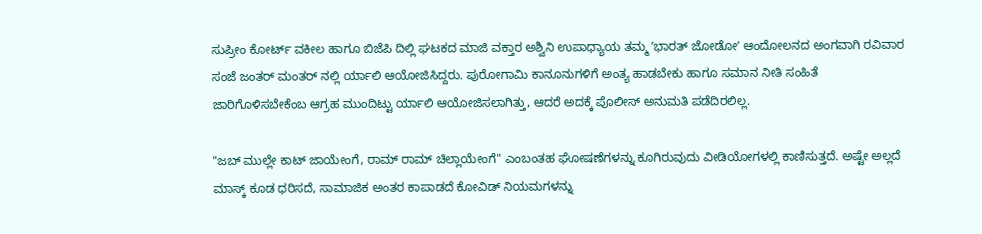ಸುಪ್ರೀಂ ಕೋರ್ಟ್ ವಕೀಲ ಹಾಗೂ ಬಿಜೆಪಿ ದಿಲ್ಲಿ ಘಟಕದ ಮಾಜಿ ವಕ್ತಾರ ಅಶ್ವಿನಿ ಉಪಾಧ್ಯಾಯ ತಮ್ಮ ʼಭಾರತ್ ಜೋಡೋʼ ಆಂದೋಲನದ ಅಂಗವಾಗಿ ರವಿವಾರ ಸಂಜೆ ಜಂತರ್ ಮಂತರ್ ನಲ್ಲಿ ರ್ಯಾಲಿ ಆಯೋಜಿಸಿದ್ದರು. ಪುರೋಗಾಮಿ ಕಾನೂನುಗಳಿಗೆ ಅಂತ್ಯ ಹಾಡಬೇಕು ಹಾಗೂ ಸಮಾನ ನೀತಿ ಸಂಹಿತೆ ಜಾರಿಗೊಳಿಸಬೇಕೆಂಬ ಆಗ್ರಹ ಮುಂದಿಟ್ಟು ರ್ಯಾಲಿ ಆಯೋಜಿಸಲಾಗಿತ್ತು, ಆದರೆ ಅದಕ್ಕೆ ಪೊಲೀಸ್ ಅನುಮತಿ ಪಡೆದಿರಲಿಲ್ಲ.

"ಜಬ್ ಮುಲ್ಲೇ ಕಾಟ್ ಜಾಯೇಂಗೆ, ರಾಮ್ ರಾಮ್ ಚಿಲ್ಲಾಯೇಂಗೆ" ಎಂಬಂತಹ ಘೋಷಣೆಗಳನ್ನು ಕೂಗಿರುವುದು ವೀಡಿಯೋಗಳಲ್ಲಿ ಕಾಣಿಸುತ್ತದೆ. ಅಷ್ಟೇ ಅಲ್ಲದೆ ಮಾಸ್ಕ್ ಕೂಡ ಧರಿಸದೆ, ಸಾಮಾಜಿಕ ಅಂತರ ಕಾಪಾಡದೆ ಕೋವಿಡ್ ನಿಯಮಗಳನ್ನು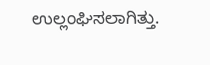ಉಲ್ಲಂಘಿಸಲಾಗಿತ್ತು.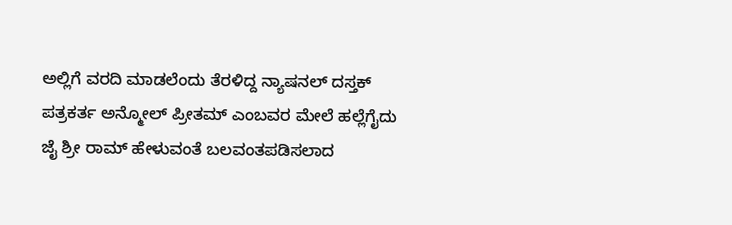ಅಲ್ಲಿಗೆ ವರದಿ ಮಾಡಲೆಂದು ತೆರಳಿದ್ದ ನ್ಯಾಷನಲ್ ದಸ್ತಕ್ ಪತ್ರಕರ್ತ ಅನ್ಮೋಲ್ ಪ್ರೀತಮ್ ಎಂಬವರ ಮೇಲೆ ಹಲ್ಲೆಗೈದು ಜೈ ಶ್ರೀ ರಾಮ್ ಹೇಳುವಂತೆ ಬಲವಂತಪಡಿಸಲಾದ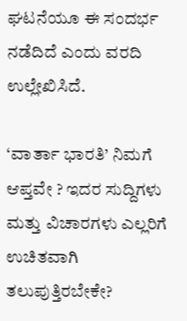ಘಟನೆಯೂ ಈ ಸಂದರ್ಭ ನಡೆದಿದೆ ಎಂದು ವರದಿ ಉಲ್ಲೇಖಿಸಿದೆ.

‘ವಾರ್ತಾ ಭಾರತಿ’ ನಿಮಗೆ ಆಪ್ತವೇ ? ಇದರ ಸುದ್ದಿಗಳು ಮತ್ತು ವಿಚಾರಗಳು ಎಲ್ಲರಿಗೆ ಉಚಿತವಾಗಿ ತಲುಪುತ್ತಿರಬೇಕೇ?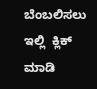ಬೆಂಬಲಿಸಲು ಇಲ್ಲಿ  ಕ್ಲಿಕ್ ಮಾಡಿ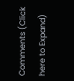Comments (Click here to Expand)